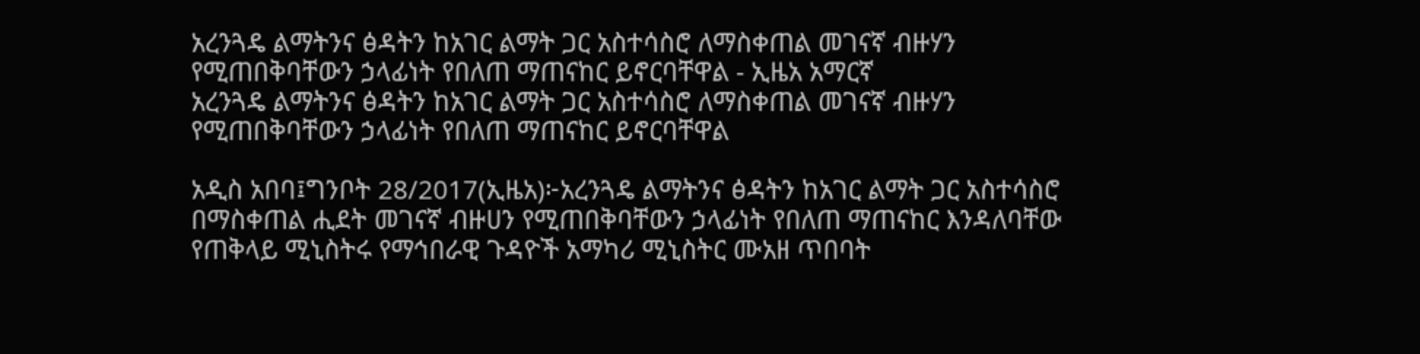አረንጓዴ ልማትንና ፅዳትን ከአገር ልማት ጋር አስተሳስሮ ለማስቀጠል መገናኛ ብዙሃን የሚጠበቅባቸውን ኃላፊነት የበለጠ ማጠናከር ይኖርባቸዋል - ኢዜአ አማርኛ
አረንጓዴ ልማትንና ፅዳትን ከአገር ልማት ጋር አስተሳስሮ ለማስቀጠል መገናኛ ብዙሃን የሚጠበቅባቸውን ኃላፊነት የበለጠ ማጠናከር ይኖርባቸዋል

አዲስ አበባ፤ግንቦት 28/2017(ኢዜአ)፦አረንጓዴ ልማትንና ፅዳትን ከአገር ልማት ጋር አስተሳስሮ በማስቀጠል ሒደት መገናኛ ብዙሀን የሚጠበቅባቸውን ኃላፊነት የበለጠ ማጠናከር እንዳለባቸው የጠቅላይ ሚኒስትሩ የማኅበራዊ ጉዳዮች አማካሪ ሚኒስትር ሙአዘ ጥበባት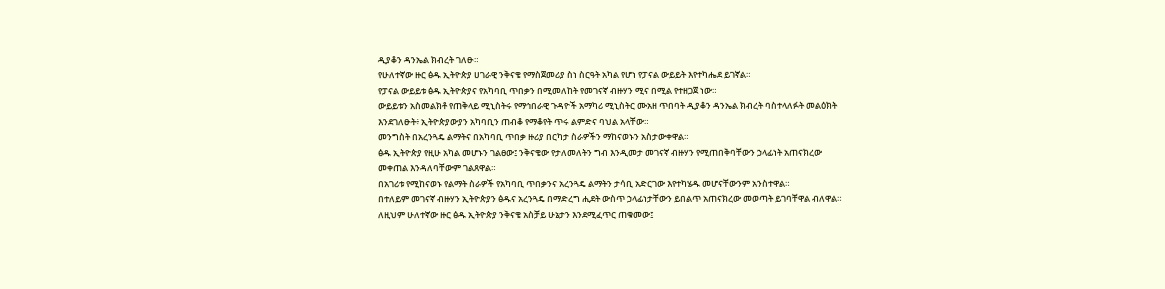ዲያቆን ዳንኤል ክብረት ገለፁ።
የሁለተኛው ዙር ፅዱ ኢትዮጵያ ሀገራዊ ንቅናቄ የማስጀመሪያ ስነ ስርዓት አካል የሆነ የፓናል ውይይት እየተካሔደ ይገኛል።
የፓናል ውይይቱ ፅዱ ኢትዮጵያና የአካባቢ ጥበቃን በሚመለከት የመገናኛ ብዙሃን ሚና በሚል የተዘጋጀ ነው።
ውይይቱን አስመልክቶ የጠቅላይ ሚኒስትሩ የማኅበራዊ ጉዳዮች አማካሪ ሚኒስትር ሙአዘ ጥበባት ዲያቆን ዳንኤል ክብረት ባስተላለፉት መልዕክት እንደገለፁት፥ ኢትዮጵያውያን አካባቢን ጠብቆ የማቆየት ጥሩ ልምድና ባህል አላቸው።
መንግስት በአረንጓዴ ልማትና በአካባቢ ጥበቃ ዙሪያ በርካታ ስራዎችን ማከናወኑን አስታውቀዋል።
ፅዱ ኢትዮጵያ የዚሁ አካል መሆኑን ገልፀው፤ ንቅናቄው የታለመለትን ግብ እንዲመታ መገናኛ ብዙሃን የሚጠበቅባቸውን ኃላፊነት አጠናክረው መቀጠል እንዳለባቸውም ገልጸዋል።
በአገሪቱ የሚከናወኑ የልማት ስራዎች የአካባቢ ጥበቃንና አረንጓዴ ልማትን ታሳቢ አድርገው እየተካሄዱ መሆናቸውንም አንስተዋል።
በተለይም መገናኛ ብዙሃን ኢትዮጵያን ፅዱና አረንጓዴ በማድረግ ሒደት ውስጥ ኃላፊነታቸውን ይበልጥ አጠናክረው መወጣት ይገባቸዋል ብለዋል።
ለዚህም ሁለተኛው ዙር ፅዱ ኢትዮጵያ ንቅናቄ አስቻይ ሁኔታን እንደሚፈጥር ጠቁመው፤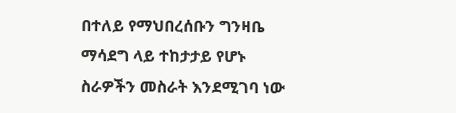በተለይ የማህበረሰቡን ግንዛቤ ማሳደግ ላይ ተከታታይ የሆኑ ስራዎችን መስራት እንደሚገባ ነው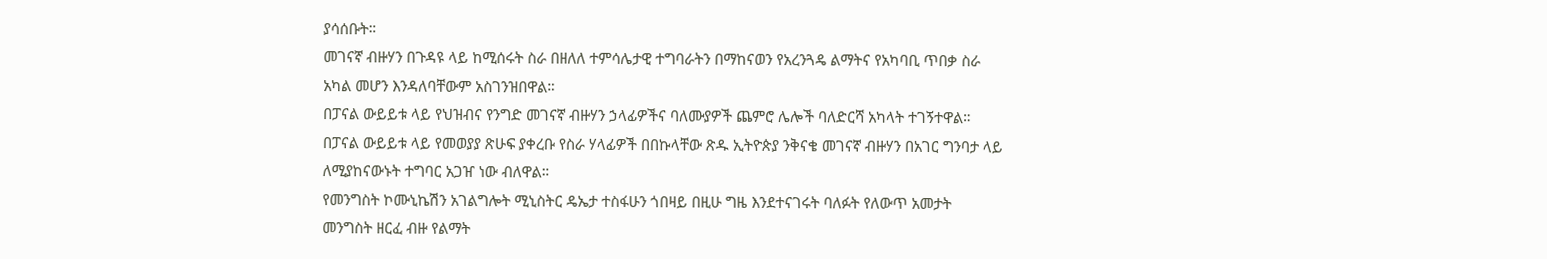ያሳሰቡት።
መገናኛ ብዙሃን በጉዳዩ ላይ ከሚሰሩት ስራ በዘለለ ተምሳሌታዊ ተግባራትን በማከናወን የአረንጓዴ ልማትና የአካባቢ ጥበቃ ስራ አካል መሆን እንዳለባቸውም አስገንዝበዋል።
በፓናል ውይይቱ ላይ የህዝብና የንግድ መገናኛ ብዙሃን ኃላፊዎችና ባለሙያዎች ጨምሮ ሌሎች ባለድርሻ አካላት ተገኝተዋል።
በፓናል ውይይቱ ላይ የመወያያ ጽሁፍ ያቀረቡ የስራ ሃላፊዎች በበኩላቸው ጽዱ ኢትዮጵያ ንቅናቄ መገናኛ ብዙሃን በአገር ግንባታ ላይ ለሚያከናውኑት ተግባር አጋዠ ነው ብለዋል።
የመንግስት ኮሙኒኬሽን አገልግሎት ሚኒስትር ዴኤታ ተስፋሁን ጎበዛይ በዚሁ ግዜ እንደተናገሩት ባለፉት የለውጥ አመታት መንግስት ዘርፈ ብዙ የልማት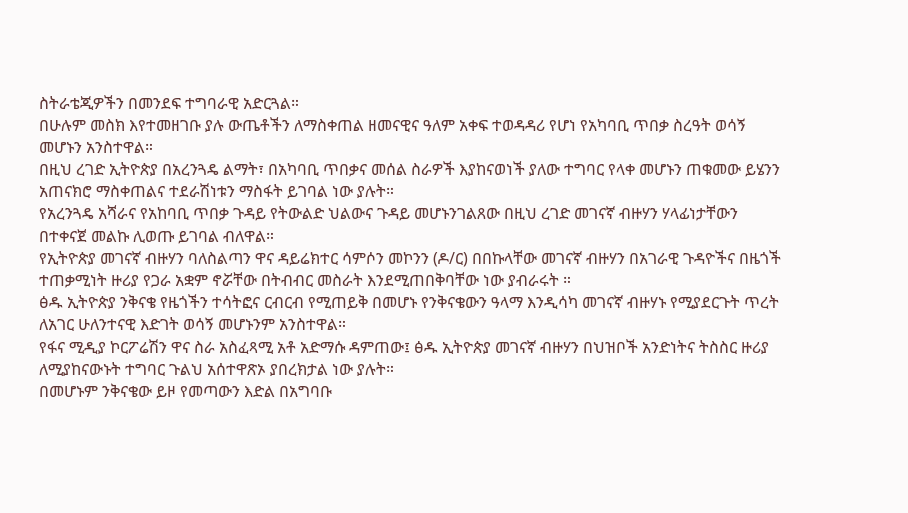ስትራቴጂዎችን በመንደፍ ተግባራዊ አድርጓል።
በሁሉም መስክ እየተመዘገቡ ያሉ ውጤቶችን ለማስቀጠል ዘመናዊና ዓለም አቀፍ ተወዳዳሪ የሆነ የአካባቢ ጥበቃ ስረዓት ወሳኝ መሆኑን አንስተዋል።
በዚህ ረገድ ኢትዮጵያ በአረንጓዴ ልማት፣ በአካባቢ ጥበቃና መሰል ስራዎች እያከናወነች ያለው ተግባር የላቀ መሆኑን ጠቁመው ይሄንን አጠናክሮ ማስቀጠልና ተደራሽነቱን ማስፋት ይገባል ነው ያሉት።
የአረንጓዴ አሻራና የአከባቢ ጥበቃ ጉዳይ የትውልድ ህልውና ጉዳይ መሆኑንገልጸው በዚህ ረገድ መገናኛ ብዙሃን ሃላፊነታቸውን በተቀናጀ መልኩ ሊወጡ ይገባል ብለዋል።
የኢትዮጵያ መገናኛ ብዙሃን ባለስልጣን ዋና ዳይሬክተር ሳምሶን መኮንን (ዶ/ር) በበኩላቸው መገናኛ ብዙሃን በአገራዊ ጉዳዮችና በዜጎች ተጠቃሚነት ዙሪያ የጋራ አቋም ኖሯቸው በትብብር መስራት እንደሚጠበቅባቸው ነው ያብራሩት ።
ፅዱ ኢትዮጵያ ንቅናቄ የዜጎችን ተሳትፎና ርብርብ የሚጠይቅ በመሆኑ የንቅናቄውን ዓላማ እንዲሳካ መገናኛ ብዙሃኑ የሚያደርጉት ጥረት ለአገር ሁለንተናዊ እድገት ወሳኝ መሆኑንም አንስተዋል።
የፋና ሚዲያ ኮርፖሬሽን ዋና ስራ አስፈጻሚ አቶ አድማሱ ዳምጠው፤ ፅዱ ኢትዮጵያ መገናኛ ብዙሃን በህዝቦች አንድነትና ትስስር ዙሪያ ለሚያከናውኑት ተግባር ጉልህ አሰተዋጽኦ ያበረክታል ነው ያሉት።
በመሆኑም ንቅናቄው ይዞ የመጣውን እድል በአግባቡ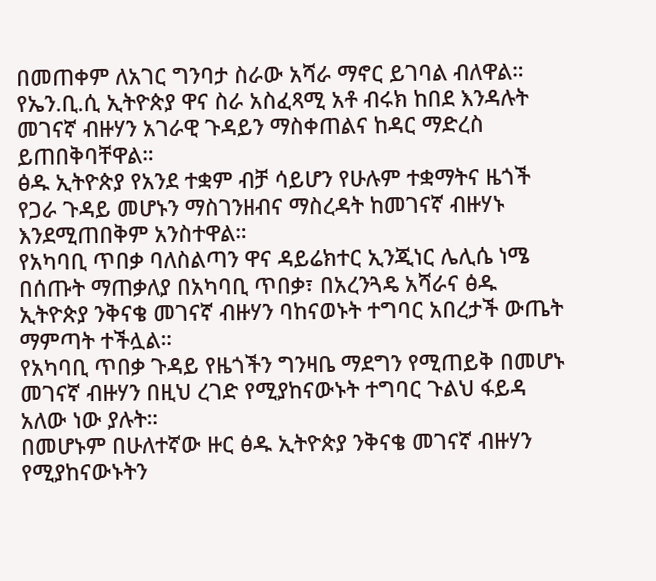በመጠቀም ለአገር ግንባታ ስራው አሻራ ማኖር ይገባል ብለዋል።
የኤን.ቢ.ሲ ኢትዮጵያ ዋና ስራ አስፈጻሚ አቶ ብሩክ ከበደ እንዳሉት መገናኛ ብዙሃን አገራዊ ጉዳይን ማስቀጠልና ከዳር ማድረስ ይጠበቅባቸዋል።
ፅዱ ኢትዮጵያ የአንደ ተቋም ብቻ ሳይሆን የሁሉም ተቋማትና ዜጎች የጋራ ጉዳይ መሆኑን ማስገንዘብና ማስረዳት ከመገናኛ ብዙሃኑ እንደሚጠበቅም አንስተዋል።
የአካባቢ ጥበቃ ባለስልጣን ዋና ዳይሬክተር ኢንጂነር ሌሊሴ ነሜ በሰጡት ማጠቃለያ በአካባቢ ጥበቃ፣ በአረንጓዴ አሻራና ፅዱ ኢትዮጵያ ንቅናቄ መገናኛ ብዙሃን ባከናወኑት ተግባር አበረታች ውጤት ማምጣት ተችሏል።
የአካባቢ ጥበቃ ጉዳይ የዜጎችን ግንዛቤ ማደግን የሚጠይቅ በመሆኑ መገናኛ ብዙሃን በዚህ ረገድ የሚያከናውኑት ተግባር ጉልህ ፋይዳ አለው ነው ያሉት።
በመሆኑም በሁለተኛው ዙር ፅዱ ኢትዮጵያ ንቅናቄ መገናኛ ብዙሃን የሚያከናውኑትን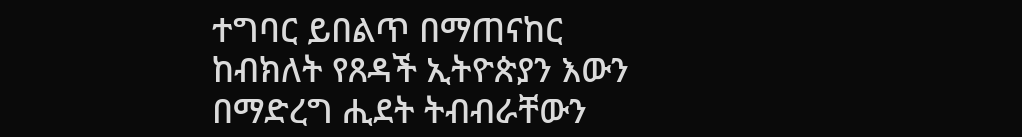ተግባር ይበልጥ በማጠናከር ከብክለት የጸዳች ኢትዮጵያን እውን በማድረግ ሒደት ትብብራቸውን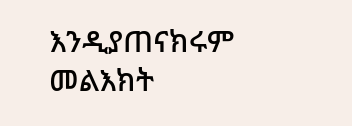እንዲያጠናክሩም መልእክት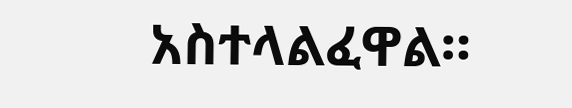አስተላልፈዋል።